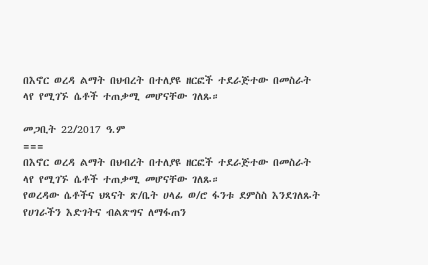በእኖር ወረዳ ልማት በህብረት በተለያዩ ዘርፎች ተደራጅተው በመስራት ላየ የሚገኙ ሴቶች ተጠቃሚ መሆናቸው ገለጹ።

መጋቢት 22/2017 ዓ.ም
===
በእኖር ወረዳ ልማት በህብረት በተለያዩ ዘርፎች ተደራጅተው በመስራት ላየ የሚገኙ ሴቶች ተጠቃሚ መሆናቸው ገለጹ።
የወረዳው ሴቶችና ህጻናት ጽ/ቤት ሀላፊ ወ/ሮ ፋንቱ ደምስስ እንደገለጹት የሀገራችን እድገትና ብልጽግና ለማፋጠን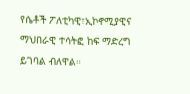የሴቶች ፖለቲካዊ፣ኢኮኖሚያዊና ማህበራዊ ተሳትፎ ከፍ ማድረግ ይገባል ብለዋል።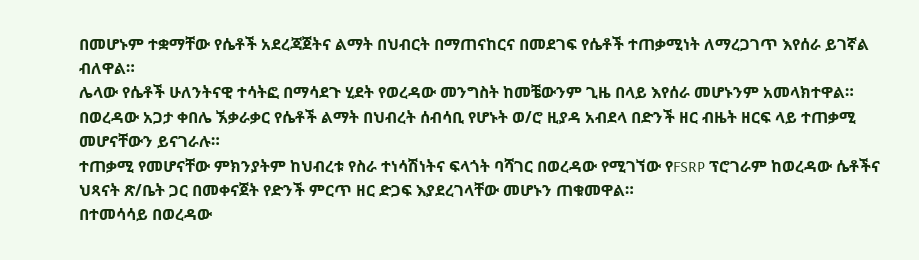በመሆኑም ተቋማቸው የሴቶች አደረጃጀትና ልማት በህብርት በማጠናከርና በመደገፍ የሴቶች ተጠቃሚነት ለማረጋገጥ እየሰራ ይገኛል ብለዋል።
ሌላው የሴቶች ሁለንትናዊ ተሳትፎ በማሳደጉ ሂደት የወረዳው መንግስት ከመቼውንም ጊዜ በላይ እየሰራ መሆኑንም አመላክተዋል።
በወረዳው አጋታ ቀበሌ ኧቃራቃር የሴቶች ልማት በህብረት ሰብሳቢ የሆኑት ወ/ሮ ዚያዳ አብደላ በድንች ዘር ብዜት ዘርፍ ላይ ተጠቃሚ መሆናቸውን ይናገራሉ።
ተጠቃሚ የመሆናቸው ምክንያትም ከህብረቱ የስራ ተነሳሽነትና ፍላጎት ባሻገር በወረዳው የሚገኘው የFSRP ፕሮገራም ከወረዳው ሴቶችና ህጻናት ጽ/ቤት ጋር በመቀናጀት የድንች ምርጥ ዘር ድጋፍ እያደረገላቸው መሆኑን ጠቁመዋል።
በተመሳሳይ በወረዳው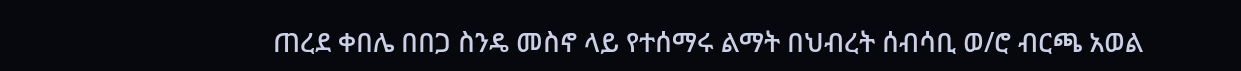ጠረደ ቀበሌ በበጋ ስንዴ መስኖ ላይ የተሰማሩ ልማት በህብረት ሰብሳቢ ወ/ሮ ብርጫ አወል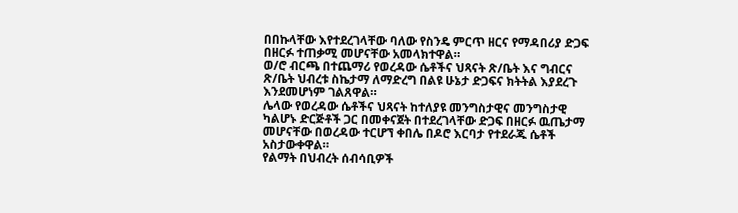በበኩላቸው እየተደረገላቸው ባለው የስንዴ ምርጥ ዘርና የማዳበሪያ ድጋፍ በዘርፉ ተጠቃሚ መሆናቸው አመላክተዋል።
ወ/ሮ ብርጫ በተጨማሪ የወረዳው ሴቶችና ህጻናት ጽ/ቤት እና ግብርና ጽ/ቤት ህብረቱ ስኬታማ ለማድረግ በልዩ ሁኔታ ድጋፍና ክትትል እያደረጉ እንደመሆነም ገልጸዋል።
ሌላው የወረዳው ሴቶችና ህጻናት ከተለያዩ መንግስታዊና መንግስታዊ ካልሆኑ ድርጅቶች ጋር በመቀናጀት በተደረገላቸው ድጋፍ በዘርፉ ዉጤታማ መሆናቸው በወረዳው ተርሆኘ ቀበሌ በዶሮ እርባታ የተደራጁ ሴቶች አስታውቀዋል።
የልማት በህብረት ሰብሳቢዎች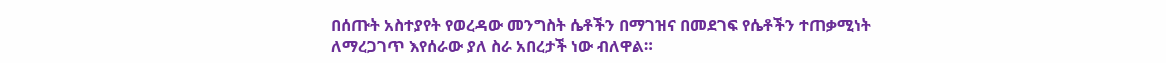በሰጡት አስተያየት የወረዳው መንግስት ሴቶችን በማገዝና በመደገፍ የሴቶችን ተጠቃሚነት ለማረጋገጥ እየሰራው ያለ ስራ አበረታች ነው ብለዋል።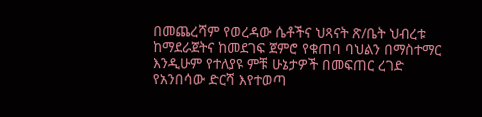በመጨረሻም የወረዳው ሴቶችና ህጻናት ጽ/ቤት ህብረቱ ከማደራጀትና ከመደገፍ ጀምሮ የቁጠባ ባህልን በማስተማር እንዲሁም የተለያዩ ምቹ ሁኔታዎች በመፍጠር ረገድ የአንበሳው ድርሻ እየተወጣ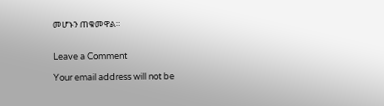መሆኑን ጠቁመዋል።


Leave a Comment

Your email address will not be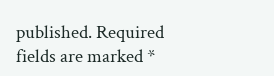published. Required fields are marked *